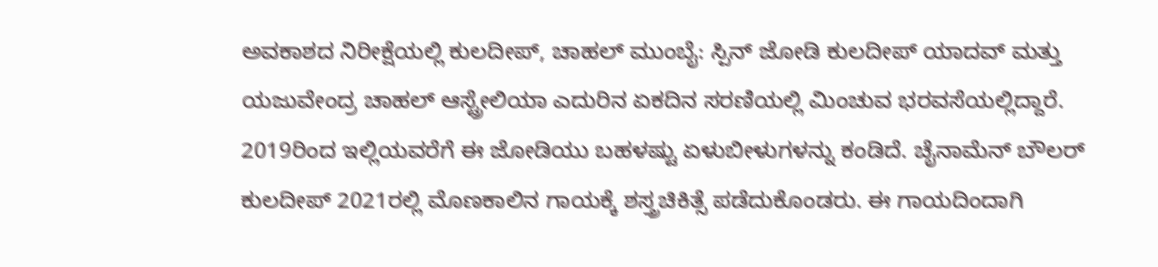ಅವಕಾಶದ ನಿರೀಕ್ಷೆಯಲ್ಲಿ ಕುಲದೀಪ್, ಚಾಹಲ್ ಮುಂಬೈ: ಸ್ಪಿನ್ ಜೋಡಿ ಕುಲದೀಪ್ ಯಾದವ್ ಮತ್ತು ಯಜುವೇಂದ್ರ ಚಾಹಲ್ ಆಸ್ಟ್ರೇಲಿಯಾ ಎದುರಿನ ಏಕದಿನ ಸರಣಿಯಲ್ಲಿ ಮಿಂಚುವ ಭರವಸೆಯಲ್ಲಿದ್ದಾರೆ. 2019ರಿಂದ ಇಲ್ಲಿಯವರೆಗೆ ಈ ಜೋಡಿಯು ಬಹಳಷ್ಟು ಏಳುಬೀಳುಗಳನ್ನು ಕಂಡಿದೆ. ಚೈನಾಮೆನ್ ಬೌಲರ್ ಕುಲದೀಪ್ 2021ರಲ್ಲಿ ಮೊಣಕಾಲಿನ ಗಾಯಕ್ಕೆ ಶಸ್ತ್ರಚಿಕಿತ್ಸೆ ಪಡೆದುಕೊಂಡರು. ಈ ಗಾಯದಿಂದಾಗಿ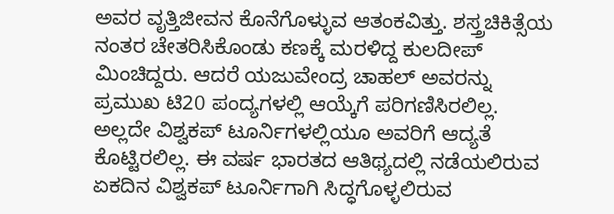ಅವರ ವೃತ್ತಿಜೀವನ ಕೊನೆಗೊಳ್ಳುವ ಆತಂಕವಿತ್ತು. ಶಸ್ತ್ರಚಿಕಿತ್ಸೆಯ ನಂತರ ಚೇತರಿಸಿಕೊಂಡು ಕಣಕ್ಕೆ ಮರಳಿದ್ದ ಕುಲದೀಪ್ ಮಿಂಚಿದ್ದರು. ಆದರೆ ಯಜುವೇಂದ್ರ ಚಾಹಲ್ ಅವರನ್ನು ಪ್ರಮುಖ ಟಿ20 ಪಂದ್ಯಗಳಲ್ಲಿ ಆಯ್ಕೆಗೆ ಪರಿಗಣಿಸಿರಲಿಲ್ಲ. ಅಲ್ಲದೇ ವಿಶ್ವಕಪ್ ಟೂರ್ನಿಗಳಲ್ಲಿಯೂ ಅವರಿಗೆ ಆದ್ಯತೆ ಕೊಟ್ಟಿರಲಿಲ್ಲ. ಈ ವರ್ಷ ಭಾರತದ ಆತಿಥ್ಯದಲ್ಲಿ ನಡೆಯಲಿರುವ ಏಕದಿನ ವಿಶ್ವಕಪ್ ಟೂರ್ನಿಗಾಗಿ ಸಿದ್ಧಗೊಳ್ಳಲಿರುವ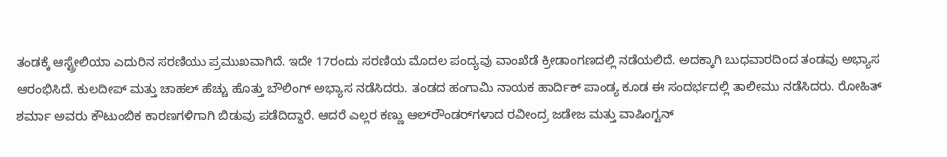ತಂಡಕ್ಕೆ ಆಸ್ಟ್ರೇಲಿಯಾ ಎದುರಿನ ಸರಣಿಯು ಪ್ರಮುಖವಾಗಿದೆ. ಇದೇ 17ರಂದು ಸರಣಿಯ ಮೊದಲ ಪಂದ್ಯವು ವಾಂಖೆಡೆ ಕ್ರೀಡಾಂಗಣದಲ್ಲಿ ನಡೆಯಲಿದೆ. ಅದಕ್ಕಾಗಿ ಬುಧವಾರದಿಂದ ತಂಡವು ಅಭ್ಯಾಸ ಆರಂಭಿಸಿದೆ. ಕುಲದೀಪ್ ಮತ್ತು ಚಾಹಲ್ ಹೆಚ್ಚು ಹೊತ್ತು ಬೌಲಿಂಗ್ ಅಭ್ಯಾಸ ನಡೆಸಿದರು. ತಂಡದ ಹಂಗಾಮಿ ನಾಯಕ ಹಾರ್ದಿಕ್ ಪಾಂಡ್ಯ ಕೂಡ ಈ ಸಂದರ್ಭದಲ್ಲಿ ತಾಲೀಮು ನಡೆಸಿದರು. ರೋಹಿತ್ ಶರ್ಮಾ ಅವರು ಕೌಟುಂಬಿಕ ಕಾರಣಗಳಿಗಾಗಿ ಬಿಡುವು ಪಡೆದಿದ್ದಾರೆ. ಆದರೆ ಎಲ್ಲರ ಕಣ್ಣು ಆಲ್‌ರೌಂಡರ್‌ಗಳಾದ ರವೀಂದ್ರ ಜಡೇಜ ಮತ್ತು ವಾಷಿಂಗ್ಟನ್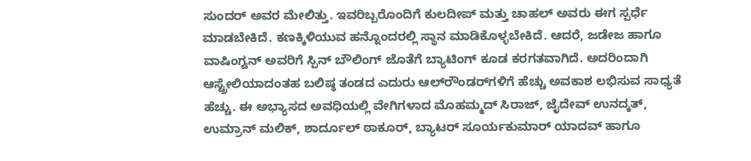ಸುಂದರ್ ಅವರ ಮೇಲಿತ್ತು. ಇವರಿಬ್ಬರೊಂದಿಗೆ ಕುಲದೀಪ್ ಮತ್ತು ಚಾಹಲ್ ಅವರು ಈಗ ಸ್ಪರ್ಧೆ ಮಾಡಬೇಕಿದೆ. ಕಣಕ್ಕಿಳಿಯುವ ಹನ್ನೊಂದರಲ್ಲಿ ಸ್ಥಾನ ಮಾಡಿಕೊಳ್ಳಬೇಕಿದೆ. ಆದರೆ, ಜಡೇಜ ಹಾಗೂ ವಾಷಿಂಗ್ಟನ್ ಅವರಿಗೆ ಸ್ಪಿನ್ ಬೌಲಿಂಗ್ ಜೊತೆಗೆ ಬ್ಯಾಟಿಂಗ್ ಕೂಡ ಕರಗತವಾಗಿದೆ. ಅದರಿಂದಾಗಿ ಆಸ್ಟ್ರೇಲಿಯಾದಂತಹ ಬಲಿಷ್ಠ ತಂಡದ ಎದುರು ಆಲ್‌ರೌಂಡರ್‌ಗಳಿಗೆ ಹೆಚ್ಚು ಅವಕಾಶ ಲಭಿಸುವ ಸಾಧ್ಯತೆ ಹೆಚ್ಚು. ಈ ಅಭ್ಯಾಸದ ಅವಧಿಯಲ್ಲಿ ವೇಗಿಗಳಾದ ಮೊಹಮ್ಮದ್ ಸಿರಾಜ್, ಜೈದೇವ್ ಉನದ್ಕತ್, ಉಮ್ರಾನ್ ಮಲಿಕ್, ಶಾರ್ದೂಲ್ ಠಾಕೂರ್, ಬ್ಯಾಟರ್‌ ಸೂರ್ಯಕುಮಾರ್ ಯಾದವ್ ಹಾಗೂ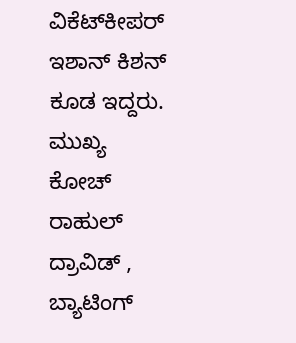ವಿಕೆಟ್‌ಕೀಪರ್ ಇಶಾನ್ ಕಿಶನ್ ಕೂಡ ಇದ್ದರು. ಮುಖ್ಯ ಕೋಚ್ ರಾಹುಲ್ ದ್ರಾವಿಡ್ , ಬ್ಯಾಟಿಂಗ್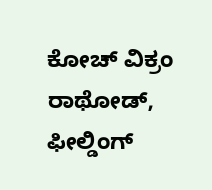ಕೋಚ್ ವಿಕ್ರಂ ರಾಥೋಡ್, ಫೀಲ್ಡಿಂಗ್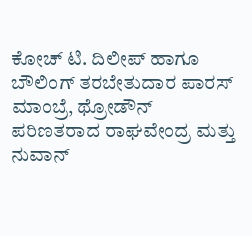ಕೋಚ್ ಟಿ. ದಿಲೀಪ್ ಹಾಗೂ ಬೌಲಿಂಗ್ ತರಬೇತುದಾರ ಪಾರಸ್ ಮಾಂಬ್ರೆ, ಥ್ರೋಡೌನ್ ಪರಿಣತರಾದ ರಾಘವೇಂದ್ರ ಮತ್ತು ನುವಾನ್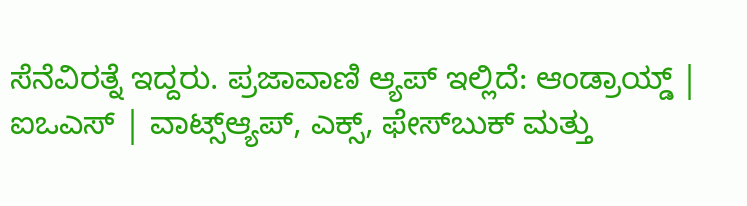ಸೆನೆವಿರತ್ನೆ ಇದ್ದರು. ಪ್ರಜಾವಾಣಿ ಆ್ಯಪ್ ಇಲ್ಲಿದೆ: ಆಂಡ್ರಾಯ್ಡ್ | ಐಒಎಸ್ | ವಾಟ್ಸ್ಆ್ಯಪ್, ಎಕ್ಸ್, ಫೇಸ್‌ಬುಕ್ ಮತ್ತು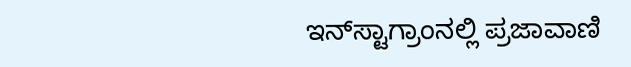ಇನ್‌ಸ್ಟಾಗ್ರಾಂನಲ್ಲಿ ಪ್ರಜಾವಾಣಿ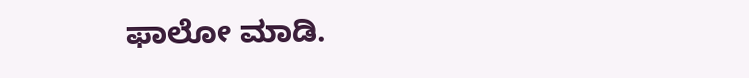ಫಾಲೋ ಮಾಡಿ.